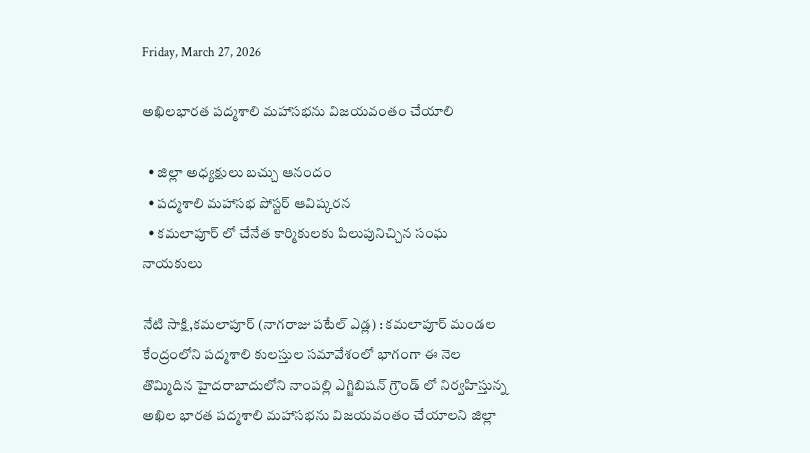Friday, March 27, 2026

అఖిలభారత పద్మశాలి మహాసభను విజయవంతం చేయాలి

  • జిల్లా అధ్యక్షులు బచ్చు ఆనందం
  • పద్మశాలి మహాసభ పోస్టర్ ఆవిష్కరన
  • కమలాపూర్ లో చేనేత కార్మికులకు పిలుపునిచ్చిన సంఘ నాయకులు

నేటి సాక్షి,కమలాపూర్ (నాగరాజు పటేల్ ఎడ్ల) : కమలాపూర్ మండల కేంద్రంలోని పద్మశాలి కులస్తుల సమావేశంలో భాగంగా ఈ నెల తొమ్మిదిన హైదరాబాదులోని నాంపల్లి ఎగ్జిబిషన్ గ్రౌండ్ లో నిర్వహిస్తున్న అఖిల భారత పద్మశాలి మహాసభను విజయవంతం చేయాలని జిల్లా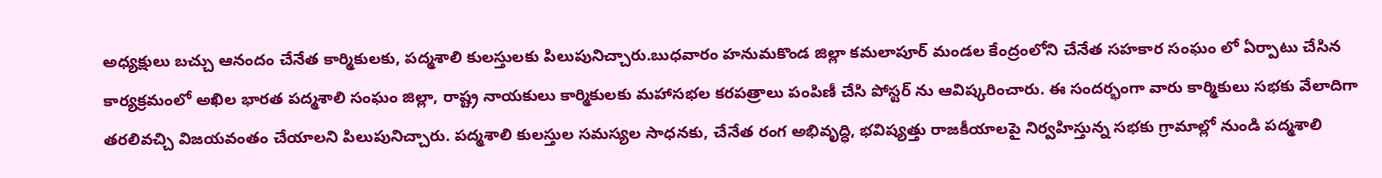అధ్యక్షులు బచ్చు ఆనందం చేనేత కార్మికులకు, పద్మశాలి కులస్తులకు పిలుపునిచ్చారు.బుధవారం హనుమకొండ జిల్లా కమలాపూర్ మండల కేంద్రంలోని చేనేత సహకార సంఘం లో ఏర్పాటు చేసిన కార్యక్రమంలో అఖిల భారత పద్మశాలి సంఘం జిల్లా, రాష్ట్ర నాయకులు కార్మికులకు మహాసభల కరపత్రాలు పంపిణీ చేసి పోస్టర్ ను ఆవిష్కరించారు. ఈ సందర్భంగా వారు కార్మికులు సభకు వేలాదిగా తరలివచ్చి విజయవంతం చేయాలని పిలుపునిచ్చారు. పద్మశాలి కులస్తుల సమస్యల సాధనకు, చేనేత రంగ అభివృద్ధి, భవిష్యత్తు రాజకీయాలపై నిర్వహిస్తున్న సభకు గ్రామాల్లో నుండి పద్మశాలి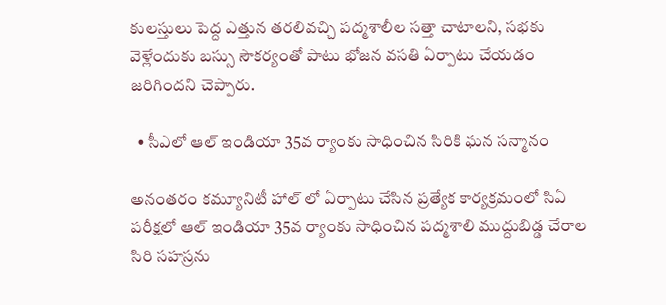కులస్తులు పెద్ద ఎత్తున తరలివచ్చి పద్మశాలీల సత్తా చాటాలని, సభకు వెళ్లేందుకు బస్సు సౌకర్యంతో పాటు భోజన వసతి ఏర్పాటు చేయడం జరిగిందని చెప్పారు.

  • సీఎలో ఆల్ ఇండియా 35వ ర్యాంకు సాధించిన సిరికి ఘన సన్మానం

అనంతరం కమ్యూనిటీ హాల్ లో ఏర్పాటు చేసిన ప్రత్యేక కార్యక్రమంలో సిఏ పరీక్షలో ఆల్ ఇండియా 35వ ర్యాంకు సాధించిన పద్మశాలి ముద్దుబిడ్డ చేరాల సిరి సహస్రను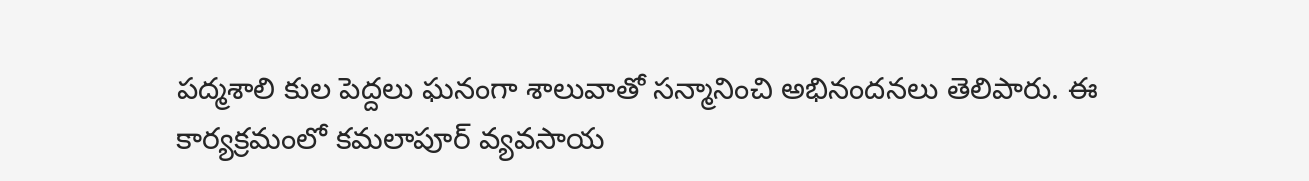పద్మశాలి కుల పెద్దలు ఘనంగా శాలువాతో సన్మానించి అభినందనలు తెలిపారు. ఈ కార్యక్రమంలో కమలాపూర్ వ్యవసాయ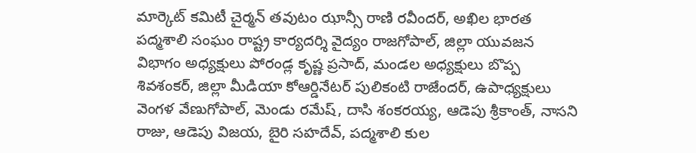మార్కెట్ కమిటీ చైర్మన్ తవుటం ఝాన్సీ రాణి రవీందర్, అఖిల భారత పద్మశాలి సంఘం రాష్ట్ర కార్యదర్శి వైద్యం రాజగోపాల్, జిల్లా యువజన విభాగం అధ్యక్షులు పోరండ్ల కృష్ణ ప్రసాద్, మండల అధ్యక్షులు బొప్ప శివశంకర్, జిల్లా మీడియా కోఆర్డినేటర్ పులికంటి రాజేందర్, ఉపాధ్యక్షులు వెంగళ వేణుగోపాల్, మెండు రమేష్, దాసి శంకరయ్య, ఆడెపు శ్రీకాంత్, నాసని రాజు, ఆడెపు విజయ, బైరి సహదేవ్, పద్మశాలి కుల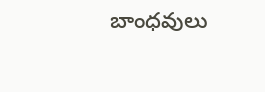బాంధవులు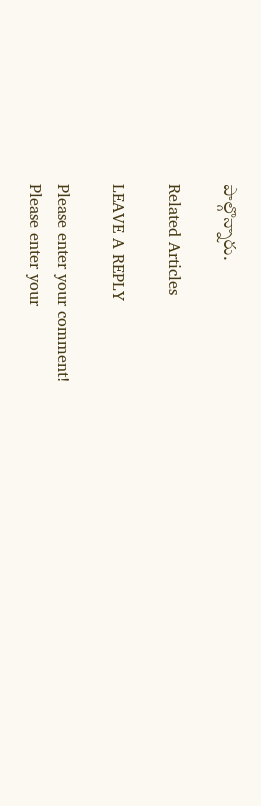పాల్గొన్నారు.

Related Articles

LEAVE A REPLY

Please enter your comment!
Please enter your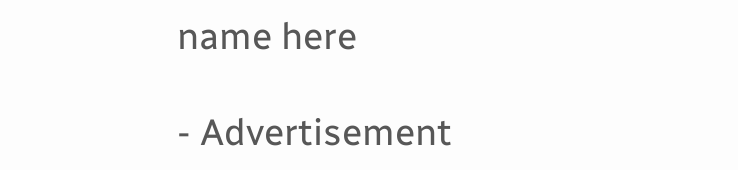name here

- Advertisement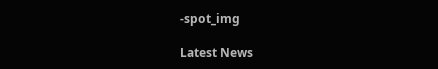-spot_img

Latest News